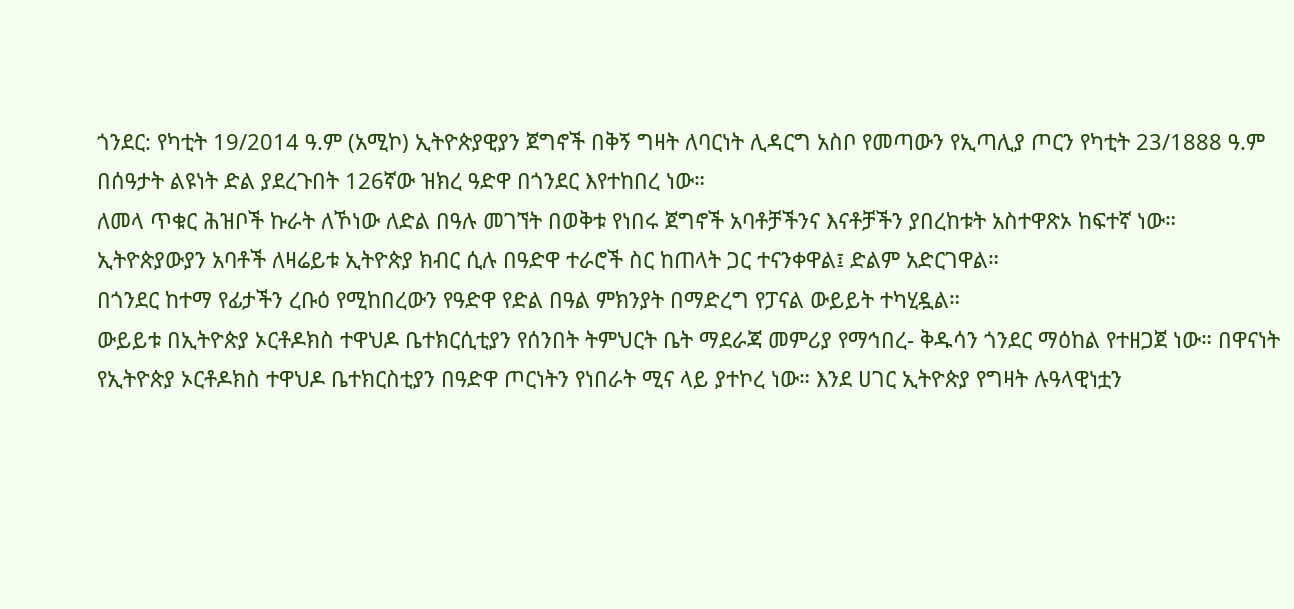ጎንደር: የካቲት 19/2014 ዓ.ም (አሚኮ) ኢትዮጵያዊያን ጀግኖች በቅኝ ግዛት ለባርነት ሊዳርግ አስቦ የመጣውን የኢጣሊያ ጦርን የካቲት 23/1888 ዓ.ም በሰዓታት ልዩነት ድል ያደረጉበት 126ኛው ዝክረ ዓድዋ በጎንደር እየተከበረ ነው።
ለመላ ጥቁር ሕዝቦች ኩራት ለኾነው ለድል በዓሉ መገኘት በወቅቱ የነበሩ ጀግኖች አባቶቻችንና እናቶቻችን ያበረከቱት አስተዋጽኦ ከፍተኛ ነው።
ኢትዮጵያውያን አባቶች ለዛሬይቱ ኢትዮጵያ ክብር ሲሉ በዓድዋ ተራሮች ስር ከጠላት ጋር ተናንቀዋል፤ ድልም አድርገዋል።
በጎንደር ከተማ የፊታችን ረቡዕ የሚከበረውን የዓድዋ የድል በዓል ምክንያት በማድረግ የፓናል ውይይት ተካሂዷል።
ውይይቱ በኢትዮጵያ ኦርቶዶክስ ተዋህዶ ቤተክርሲቲያን የሰንበት ትምህርት ቤት ማደራጃ መምሪያ የማኅበረ- ቅዱሳን ጎንደር ማዕከል የተዘጋጀ ነው። በዋናነት የኢትዮጵያ ኦርቶዶክስ ተዋህዶ ቤተክርስቲያን በዓድዋ ጦርነትን የነበራት ሚና ላይ ያተኮረ ነው። እንደ ሀገር ኢትዮጵያ የግዛት ሉዓላዊነቷን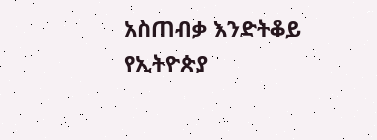አስጠብቃ እንድትቆይ የኢትዮጵያ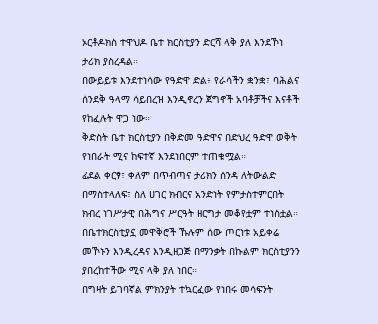ኦርቶዶክስ ተዋህዶ ቤተ ክርስቲያን ድርሻ ላቅ ያለ እንደኾነ ታሪክ ያስረዳል።
በውይይቱ እንደተነሳው የዓድዋ ድል፥ የራሳችን ቋንቋ፣ ባሕልና ሰንደቅ ዓላማ ሳይበረዝ እንዲኖረን ጀግኖች አባቶቻችና እናቶች የከፈሉት ዋጋ ነው።
ቅድስት ቤተ ክርስቲያን በቅድመ ዓድዋና በድህረ ዓድዋ ወቅት የነበራት ሚና ከፍተኛ እንደነበርም ተጠቁሟል።
ፊደል ቀርፃ፣ ቀለም በጥብጣና ታሪክን ሰንዳ ለትውልድ በማስተላለፍ፣ ስለ ሀገር ክብርና አንድነት የምታስተምርበት ክብረ ነገሥታዊ በሕግና ሥርዓት ዘርግታ መቆየቷም ተነስቷል።
በቤተክርስቲያኗ መዋቅሮች ኹሉም ሰው ጦርነቱ አይቀሬ መኾኑን እንዲረዳና እንዲዘጋጅ በማንቃት በኩልም ክርስቲያንን ያበረከተችው ሚና ላቅ ያለ ነበር።
በግዛት ይገባኛል ምክንያት ተኳርፈው የነበሩ መሳፍንት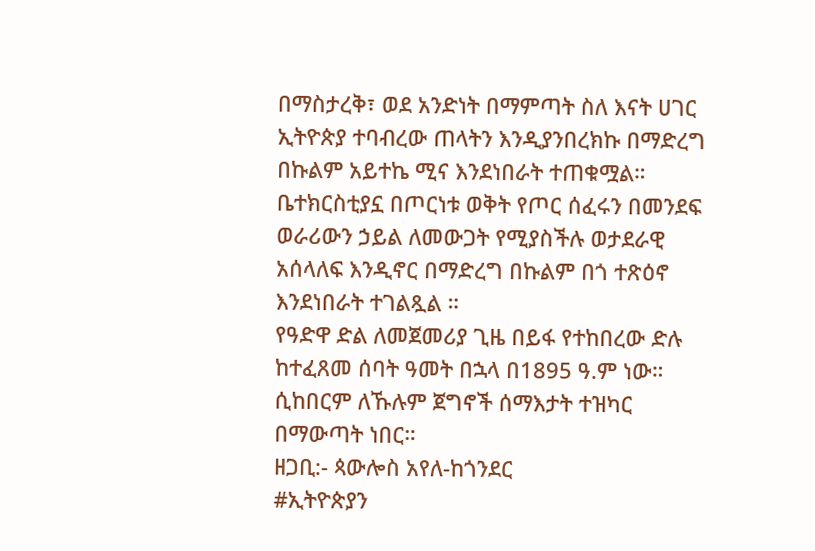በማስታረቅ፣ ወደ አንድነት በማምጣት ስለ እናት ሀገር ኢትዮጵያ ተባብረው ጠላትን እንዲያንበረክኩ በማድረግ በኩልም አይተኬ ሚና እንደነበራት ተጠቁሟል።
ቤተክርስቲያኗ በጦርነቱ ወቅት የጦር ሰፈሩን በመንደፍ ወራሪውን ኃይል ለመውጋት የሚያስችሉ ወታደራዊ አሰላለፍ እንዲኖር በማድረግ በኩልም በጎ ተጽዕኖ እንደነበራት ተገልጿል ።
የዓድዋ ድል ለመጀመሪያ ጊዜ በይፋ የተከበረው ድሉ ከተፈጸመ ሰባት ዓመት በኋላ በ1895 ዓ.ም ነው። ሲከበርም ለኹሉም ጀግኖች ሰማእታት ተዝካር በማውጣት ነበር።
ዘጋቢ:- ጳውሎስ አየለ-ከጎንደር
#ኢትዮጵያን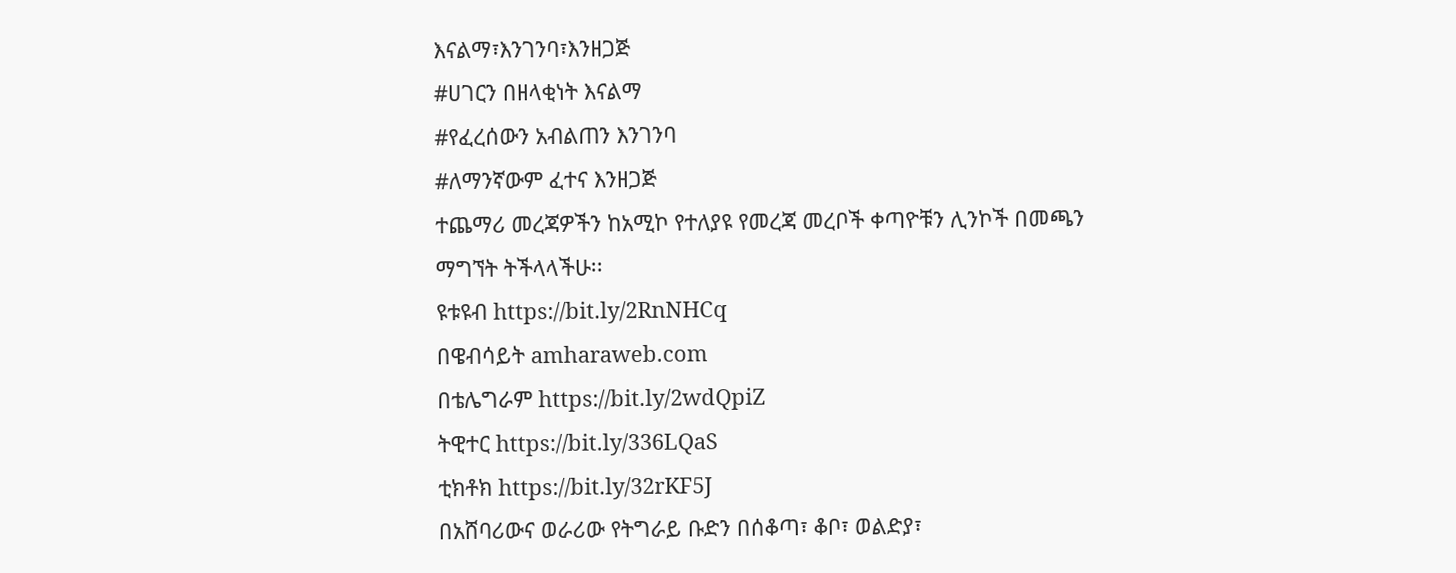እናልማ፣እንገንባ፣እንዘጋጅ
#ሀገርን በዘላቂነት እናልማ
#የፈረሰውን አብልጠን እንገንባ
#ለማንኛውም ፈተና እንዘጋጅ
ተጨማሪ መረጃዎችን ከአሚኮ የተለያዩ የመረጃ መረቦች ቀጣዮቹን ሊንኮች በመጫን ማግኘት ትችላላችሁ፡፡
ዩቱዩብ https://bit.ly/2RnNHCq
በዌብሳይት amharaweb.com
በቴሌግራም https://bit.ly/2wdQpiZ
ትዊተር https://bit.ly/336LQaS
ቲክቶክ https://bit.ly/32rKF5J
በአሸባሪውና ወራሪው የትግራይ ቡድን በሰቆጣ፣ ቆቦ፣ ወልድያ፣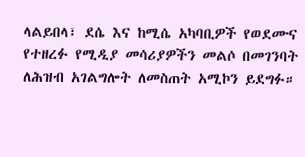ላልይበላ፣ ደሴ እና ከሚሴ አካባቢዎች የወደሙና የተዘረፉ የሚዲያ መሳሪያዎችን መልሶ በመገንባት ለሕዝብ አገልግሎት ለመስጠት አሚኮን ይደግፉ።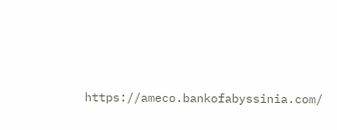https://ameco.bankofabyssinia.com/